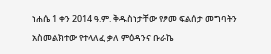ነሐሴ 1 ቀን 2014 ዓ.ም. ቅዱስነታቸው የፆመ ፍልሰታ መግባትን አስመልክተው የተላለፈ ቃለ ምዕዳንና ቡራኬ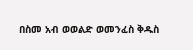በስመ አብ ወወልድ ወመንፈስ ቅዱስ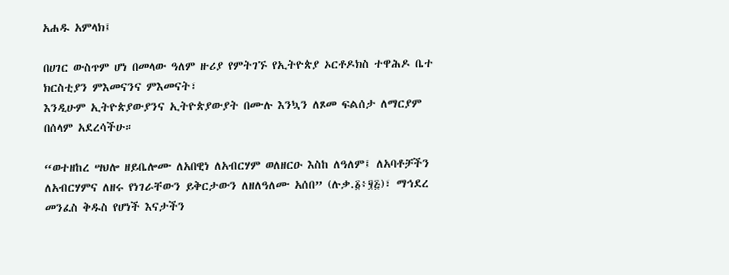አሐዱ አምላክ፤

በሀገር ውስጥም ሆነ በመላው ዓለም ዙሪያ የምትገኙ የኢትዮጵያ ኦርቶዶክስ ተዋሕዶ ቤተ ክርስቲያን ምእመናንና ምእመናት፣
እንዲሁም ኢትዮጵያውያንና ኢትዮጵያውያት በሙሉ እንኳን ለጾመ ፍልሰታ ለማርያም በሰላም አደረሳችሁ።

“ወተዘከረ ሣህሎ ዘይቤሎሙ ለአበዊነ ለአብርሃም ወለዘርዑ እስከ ለዓለም፤ ለአባቶቻችን ለአብርሃምና ለዘሩ የነገራቸውን ይቅርታውን ለዘለዓለሙ አሰበ” (ሉቃ.፩፥፶፭)፣ ማኅደረ መንፈስ ቅዱስ የሆነች እናታችን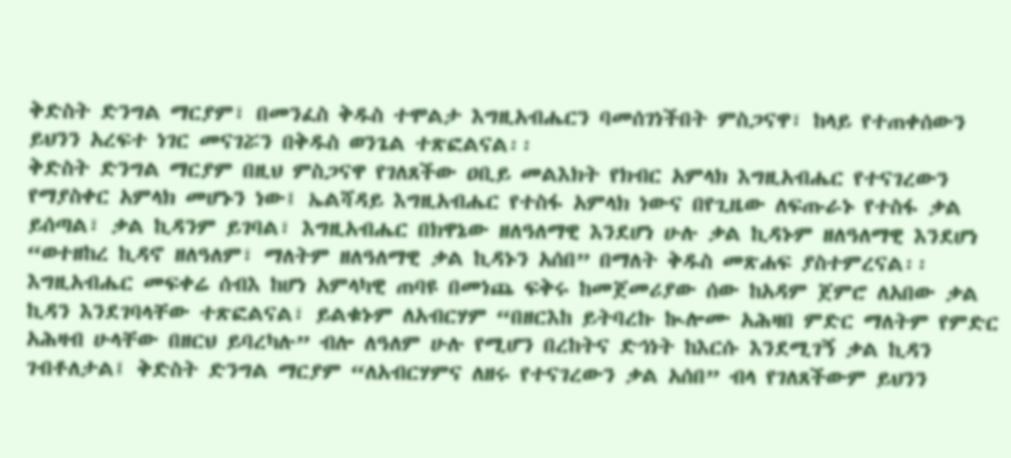ቅድስት ድንግል ማርያም፣ በመንፈስ ቅዱስ ተሞልታ እግዚአብሔርን ባመሰገነችበት ምስጋናዋ፣ ከላይ የተጠቀሰውን ይህንን አረፍተ ነገር መናገሯን በቅዱስ ወንጌል ተጽፎልናል፡፡
ቅድስት ድንግል ማርያም በዚህ ምስጋናዋ የገለጸችው ዐቢይ መልእክት የክብር አምላክ እግዚአብሔር የተናገረውን የማያስቀር አምላክ መሆኑን ነው፤ ኤልሻዳይ እግዚአብሔር የተስፋ አምላክ ነውና በየጊዜው ለፍጡራኑ የተስፋ ቃል ይሰጣል፣ ቃል ኪዳንም ይገባል፣ እግዚአብሔር በክዋኔው ዘለዓለማዊ እንደሆነ ሁሉ ቃል ኪዳኑም ዘለዓለማዊ እንደሆነ “ወተዘከረ ኪዳኖ ዘለዓለም፣ ማለትም ዘለዓለማዊ ቃል ኪዳኑን አሰበ” በማለት ቅዱስ መጽሐፍ ያስተምረናል፡፡ እግዚአብሔር መፍቀሬ ሰብእ ከሆነ አምላካዊ ጠባዩ በመነጨ ፍቅሩ ከመጀመሪያው ሰው ከአዳም ጀምሮ ለአበው ቃል ኪዳን እንደገባላቸው ተጽፎልናል፣ ይልቁኑም ለአብርሃም “በዘርእከ ይትባረኩ ኲሎሙ አሕዛበ ምድር ማለትም የምድር አሕዛብ ሁላቸው በዘርህ ይባረካሉ” ብሎ ለዓለም ሁሉ የሚሆን በረከትና ድኅነት ከእርሱ እንደሚገኝ ቃል ኪዳን ገብቶለታል፤ ቅድስት ድንግል ማርያም “ለአብርሃምና ለዘሩ የተናገረውን ቃል አሰበ” ብላ የገለጸችውም ይህንን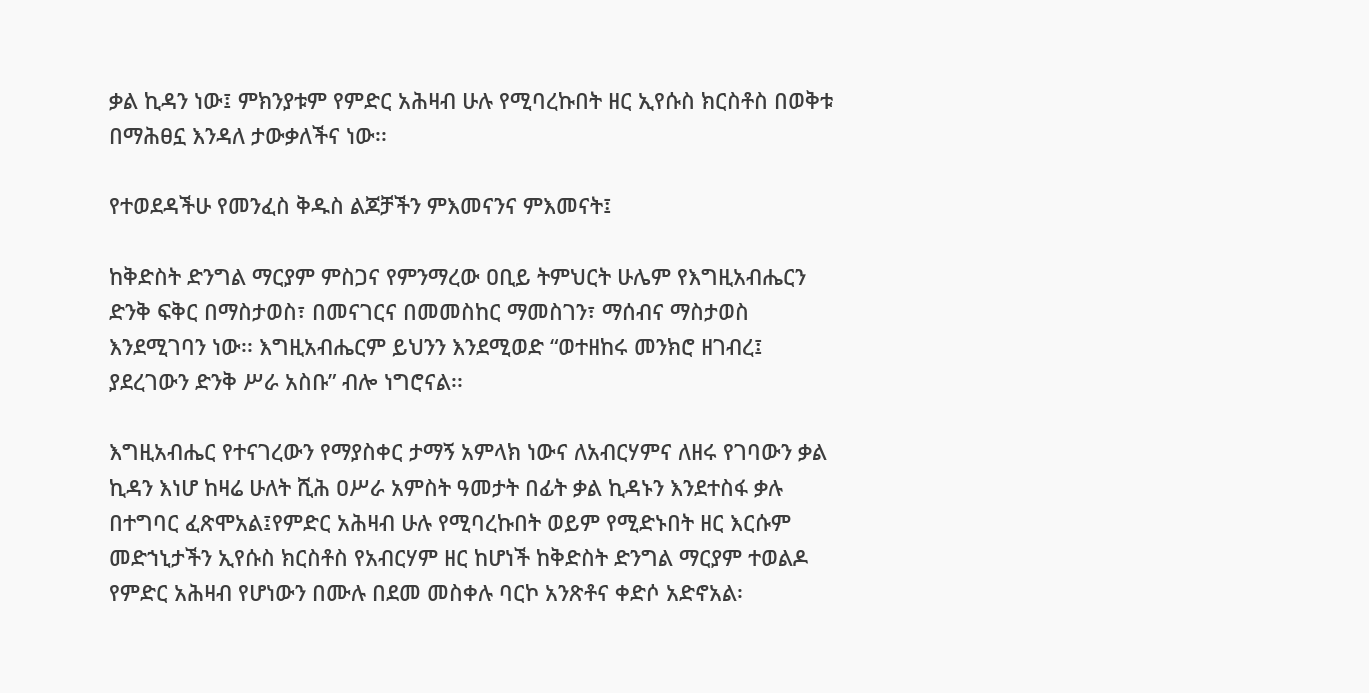ቃል ኪዳን ነው፤ ምክንያቱም የምድር አሕዛብ ሁሉ የሚባረኩበት ዘር ኢየሱስ ክርስቶስ በወቅቱ በማሕፀኗ እንዳለ ታውቃለችና ነው፡፡

የተወደዳችሁ የመንፈስ ቅዱስ ልጆቻችን ምእመናንና ምእመናት፤

ከቅድስት ድንግል ማርያም ምስጋና የምንማረው ዐቢይ ትምህርት ሁሌም የእግዚአብሔርን ድንቅ ፍቅር በማስታወስ፣ በመናገርና በመመስከር ማመስገን፣ ማሰብና ማስታወስ እንደሚገባን ነው፡፡ እግዚአብሔርም ይህንን እንደሚወድ “ወተዘከሩ መንክሮ ዘገብረ፤ ያደረገውን ድንቅ ሥራ አስቡ” ብሎ ነግሮናል፡፡

እግዚአብሔር የተናገረውን የማያስቀር ታማኝ አምላክ ነውና ለአብርሃምና ለዘሩ የገባውን ቃል ኪዳን እነሆ ከዛሬ ሁለት ሺሕ ዐሥራ አምስት ዓመታት በፊት ቃል ኪዳኑን እንደተስፋ ቃሉ በተግባር ፈጽሞአል፤የምድር አሕዛብ ሁሉ የሚባረኩበት ወይም የሚድኑበት ዘር እርሱም መድኀኒታችን ኢየሱስ ክርስቶስ የአብርሃም ዘር ከሆነች ከቅድስት ድንግል ማርያም ተወልዶ የምድር አሕዛብ የሆነውን በሙሉ በደመ መስቀሉ ባርኮ አንጽቶና ቀድሶ አድኖአል፡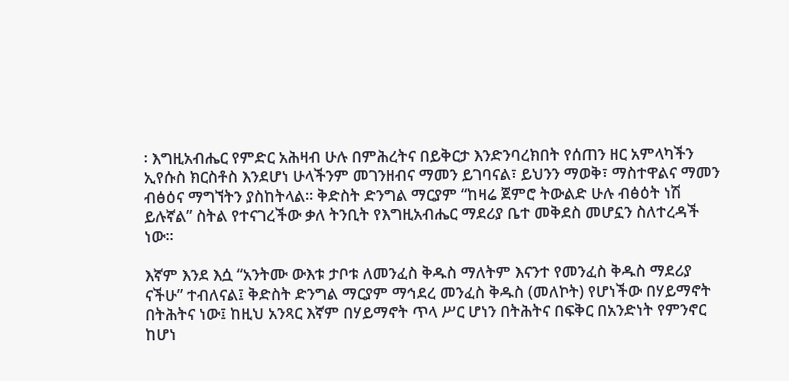፡ እግዚአብሔር የምድር አሕዛብ ሁሉ በምሕረትና በይቅርታ እንድንባረክበት የሰጠን ዘር አምላካችን ኢየሱስ ክርስቶስ እንደሆነ ሁላችንም መገንዘብና ማመን ይገባናል፣ ይህንን ማወቅ፣ ማስተዋልና ማመን ብፅዕና ማግኘትን ያስከትላል፡፡ ቅድስት ድንግል ማርያም “ከዛሬ ጀምሮ ትውልድ ሁሉ ብፅዕት ነሽ ይሉኛል” ስትል የተናገረችው ቃለ ትንቢት የእግዚአብሔር ማደሪያ ቤተ መቅደስ መሆኗን ስለተረዳች ነው፡፡

እኛም እንደ እሷ “አንትሙ ውእቱ ታቦቱ ለመንፈስ ቅዱስ ማለትም እናንተ የመንፈስ ቅዱስ ማደሪያ ናችሁ” ተብለናል፤ ቅድስት ድንግል ማርያም ማኅደረ መንፈስ ቅዱስ (መለኮት) የሆነችው በሃይማኖት በትሕትና ነው፤ ከዚህ አንጻር እኛም በሃይማኖት ጥላ ሥር ሆነን በትሕትና በፍቅር በአንድነት የምንኖር ከሆነ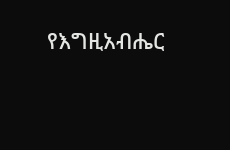የእግዚአብሔር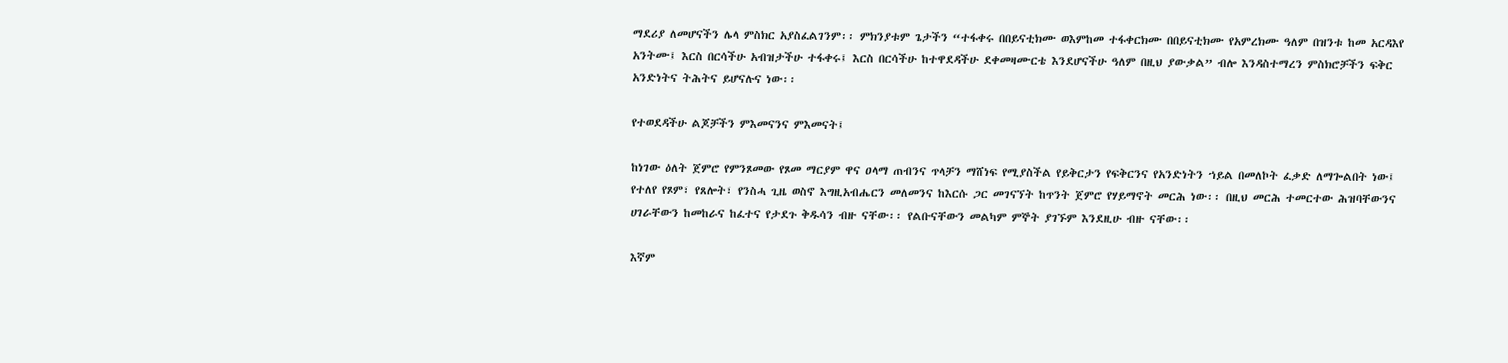ማደሪያ ለመሆናችን ሌላ ምስክር አያስፈልገንም፡፡ ምክንያቱም ጌታችን “ተፋቀሩ በበይናቲክሙ ወእምከመ ተፋቀርክሙ በበይናቲክሙ የአምረክሙ ዓለም በዝንቱ ከመ አርዳእየ አንትሙ፤ እርስ በርሳችሁ አብዝታችሁ ተፋቀሩ፤ እርስ በርሳችሁ ከተዋደዳችሁ ደቀመዛሙርቴ እንደሆናችሁ ዓለም በዚህ ያውቃል” ብሎ እንዳስተማረን ምስክሮቻችን ፍቅር አንድነትና ትሕትና ይሆናሉና ነው፡፡

የተወደዳችሁ ልጆቻችን ምእመናንና ምእመናት፤

ከነገው ዕለት ጀምሮ የምንጾመው የጾመ ማርያም ዋና ዐላማ ጠብንና ጥላቻን ማሸነፍ የሚያስችል የይቅርታን የፍቅርንና የአንድነትን ኀይል በመለኮት ፈቃድ ለማጐልበት ነው፤ የተለየ የጾም፣ የጸሎት፣ የንስሓ ጊዜ ወስኖ እግዚአብሔርን መለመንና ከእርሱ ጋር መገናኘት ከጥንት ጀምሮ የሃይማኖት መርሕ ነው፡፡ በዚህ መርሕ ተመርተው ሕዝባቸውንና ሀገራቸውን ከመከራና ከፈተና የታደጉ ቅዱሳን ብዙ ናቸው፡፡ የልቡናቸውን መልካም ምኞት ያገኙም እንደዚሁ ብዙ ናቸው፡፡

እኛም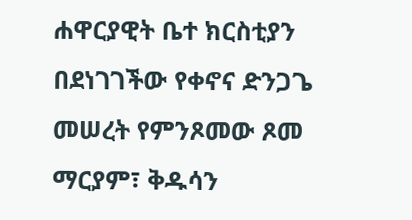ሐዋርያዊት ቤተ ክርስቲያን በደነገገችው የቀኖና ድንጋጌ መሠረት የምንጾመው ጾመ ማርያም፣ ቅዱሳን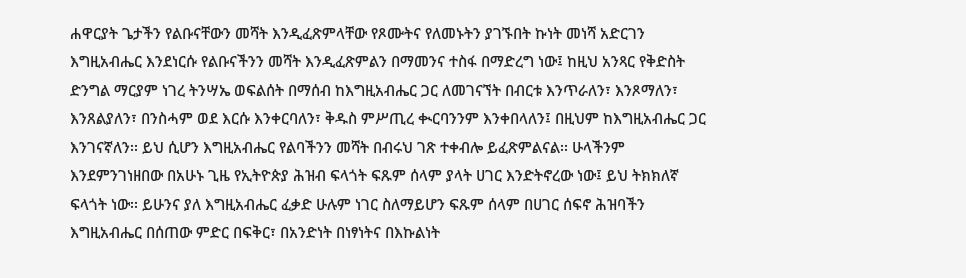ሐዋርያት ጌታችን የልቡናቸውን መሻት እንዲፈጽምላቸው የጾሙትና የለመኑትን ያገኙበት ኩነት መነሻ አድርገን እግዚአብሔር እንደነርሱ የልቡናችንን መሻት እንዲፈጽምልን በማመንና ተስፋ በማድረግ ነው፤ ከዚህ አንጻር የቅድስት ድንግል ማርያም ነገረ ትንሣኤ ወፍልሰት በማሰብ ከእግዚአብሔር ጋር ለመገናኘት በብርቱ እንጥራለን፣ እንጾማለን፣ እንጸልያለን፣ በንስሓም ወደ እርሱ እንቀርባለን፣ ቅዱስ ምሥጢረ ቊርባንንም እንቀበላለን፤ በዚህም ከእግዚአብሔር ጋር እንገናኛለን፡፡ ይህ ሲሆን እግዚአብሔር የልባችንን መሻት በብሩህ ገጽ ተቀብሎ ይፈጽምልናል፡፡ ሁላችንም እንደምንገነዘበው በአሁኑ ጊዜ የኢትዮጵያ ሕዝብ ፍላጎት ፍጹም ሰላም ያላት ሀገር እንድትኖረው ነው፤ ይህ ትክክለኛ ፍላጎት ነው፡፡ ይሁንና ያለ እግዚአብሔር ፈቃድ ሁሉም ነገር ስለማይሆን ፍጹም ሰላም በሀገር ሰፍኖ ሕዝባችን እግዚአብሔር በሰጠው ምድር በፍቅር፣ በአንድነት በነፃነትና በእኩልነት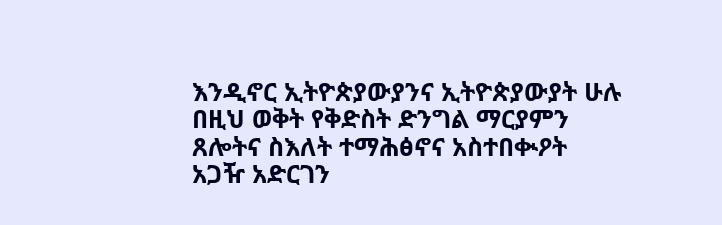እንዲኖር ኢትዮጵያውያንና ኢትዮጵያውያት ሁሉ በዚህ ወቅት የቅድስት ድንግል ማርያምን ጸሎትና ስእለት ተማሕፅኖና አስተበቊዖት አጋዥ አድርገን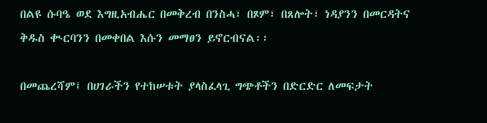በልዩ ሱባዔ ወደ እግዚአብሔር በመቅረብ በንስሓ፣ በጾም፣ በጸሎት፣ ነዳያንን በመርዳትና ቅዱስ ቊርባንን በመቀበል እሱን መማፀን ይኖርብናል፡፡

በመጨረሻም፤ በሀገራችን የተከሠቱት ያላስፈላጊ ግጭቶችን በድርድር ለመፍታት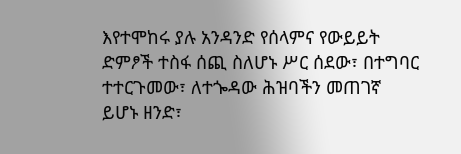እየተሞከሩ ያሉ አንዳንድ የሰላምና የውይይት ድምፆች ተስፋ ሰጪ ስለሆኑ ሥር ሰደው፣ በተግባር ተተርጉመው፣ ለተጐዳው ሕዝባችን መጠገኛ ይሆኑ ዘንድ፣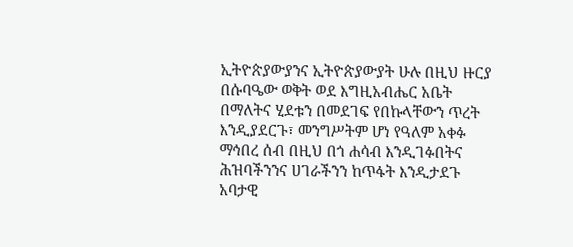ኢትዮጵያውያንና ኢትዮጵያውያት ሁሉ በዚህ ዙርያ በሱባዔው ወቅት ወደ እግዚአብሔር አቤት በማለትና ሂደቱን በመደገፍ የበኩላቸውን ጥረት እንዲያደርጉ፣ መንግሥትም ሆነ የዓለም አቀፉ ማኅበረ ሰብ በዚህ በጎ ሐሳብ እንዲገፉበትና ሕዝባችንንና ሀገራችንን ከጥፋት እንዲታደጉ አባታዊ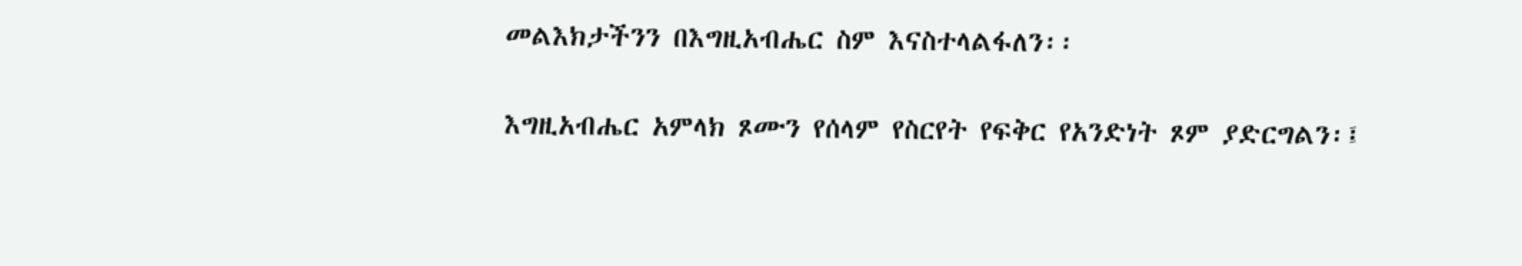መልእክታችንን በእግዚአብሔር ስም እናስተላልፋለን፡፡

እግዚአብሔር አምላክ ጾሙን የሰላም የስርየት የፍቅር የአንድነት ጾም ያድርግልን፡፤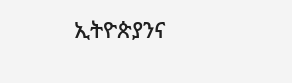ኢትዮጵያንና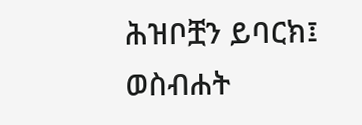ሕዝቦቿን ይባርክ፤
ወስብሐት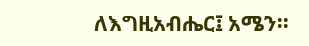ለእግዚአብሔር፤ አሜን፡፡